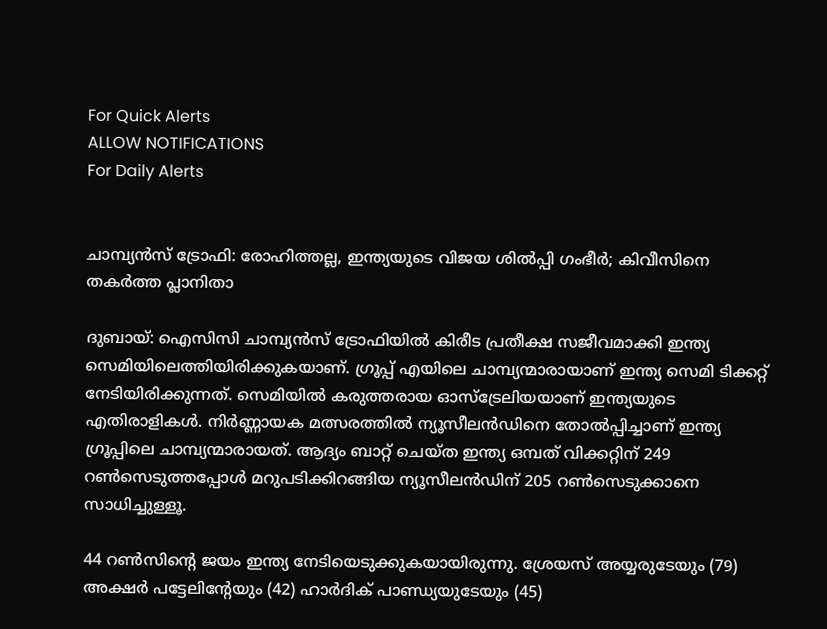For Quick Alerts
ALLOW NOTIFICATIONS
For Daily Alerts


ചാമ്പ്യന്‍സ് ട്രോഫി: രോഹിത്തല്ല, ഇന്ത്യയുടെ വിജയ ശില്‍പ്പി ഗംഭീര്‍; കിവീസിനെ തകര്‍ത്ത പ്ലാനിതാ

ദുബായ്: ഐസിസി ചാമ്പ്യന്‍സ് ട്രോഫിയില്‍ കിരീട പ്രതീക്ഷ സജീവമാക്കി ഇന്ത്യ സെമിയിലെത്തിയിരിക്കുകയാണ്. ഗ്രൂപ്പ് എയിലെ ചാമ്പ്യന്മാരായാണ് ഇന്ത്യ സെമി ടിക്കറ്റ് നേടിയിരിക്കുന്നത്. സെമിയില്‍ കരുത്തരായ ഓസ്‌ട്രേലിയയാണ് ഇന്ത്യയുടെ എതിരാളികള്‍. നിര്‍ണ്ണായക മത്സരത്തില്‍ ന്യൂസീലന്‍ഡിനെ തോല്‍പ്പിച്ചാണ് ഇന്ത്യ ഗ്രൂപ്പിലെ ചാമ്പ്യന്മാരായത്. ആദ്യം ബാറ്റ് ചെയ്ത ഇന്ത്യ ഒമ്പത് വിക്കറ്റിന് 249 റണ്‍സെടുത്തപ്പോള്‍ മറുപടിക്കിറങ്ങിയ ന്യൂസീലന്‍ഡിന് 205 റണ്‍സെടുക്കാനെ സാധിച്ചുള്ളൂ.

44 റണ്‍സിന്റെ ജയം ഇന്ത്യ നേടിയെടുക്കുകയായിരുന്നു. ശ്രേയസ് അയ്യരുടേയും (79) അക്ഷര്‍ പട്ടേലിന്റേയും (42) ഹാര്‍ദിക് പാണ്ഡ്യയുടേയും (45)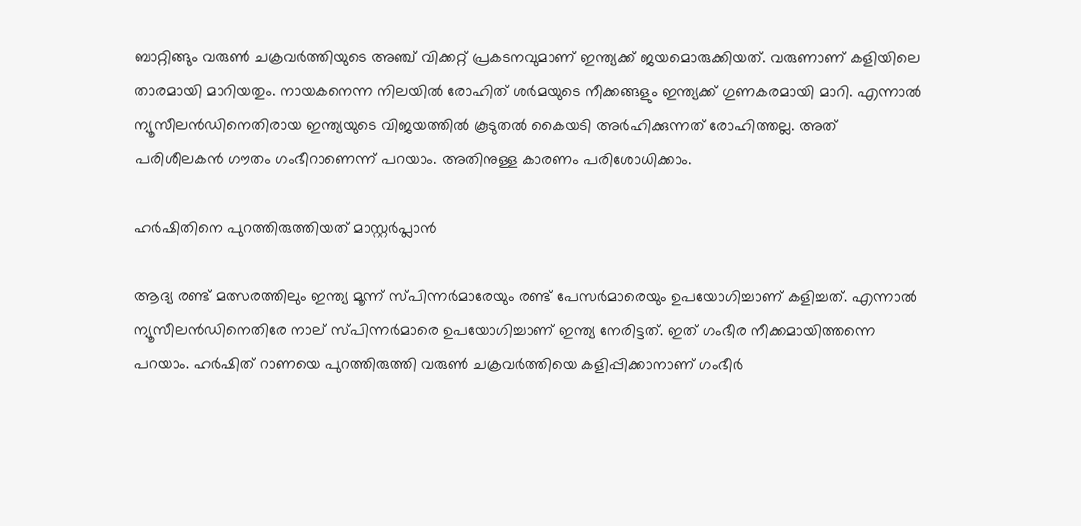ബാറ്റിങ്ങും വരുണ്‍ ചക്രവര്‍ത്തിയുടെ അഞ്ച് വിക്കറ്റ് പ്രകടനവുമാണ് ഇന്ത്യക്ക് ജയമൊരുക്കിയത്. വരുണാണ് കളിയിലെ താരമായി മാറിയതും. നായകനെന്ന നിലയില്‍ രോഹിത് ശര്‍മയുടെ നീക്കങ്ങളും ഇന്ത്യക്ക് ഗുണകരമായി മാറി. എന്നാല്‍ ന്യൂസീലന്‍ഡിനെതിരായ ഇന്ത്യയുടെ വിജയത്തില്‍ കൂടുതല്‍ കൈയടി അര്‍ഹിക്കുന്നത് രോഹിത്തല്ല. അത് പരിശീലകന്‍ ഗൗതം ഗംഭീറാണെന്ന് പറയാം. അതിനുള്ള കാരണം പരിശോധിക്കാം.

ഹര്‍ഷിതിനെ പുറത്തിരുത്തിയത് മാസ്റ്റര്‍പ്ലാന്‍

ആദ്യ രണ്ട് മത്സരത്തിലും ഇന്ത്യ മൂന്ന് സ്പിന്നര്‍മാരേയും രണ്ട് പേസര്‍മാരെയും ഉപയോഗിച്ചാണ് കളിച്ചത്. എന്നാല്‍ ന്യൂസീലന്‍ഡിനെതിരേ നാല് സ്പിന്നര്‍മാരെ ഉപയോഗിച്ചാണ് ഇന്ത്യ നേരിട്ടത്. ഇത് ഗംഭീര നീക്കമായിത്തന്നെ പറയാം. ഹര്‍ഷിത് റാണയെ പുറത്തിരുത്തി വരുണ്‍ ചക്രവര്‍ത്തിയെ കളിപ്പിക്കാനാണ് ഗംഭീര്‍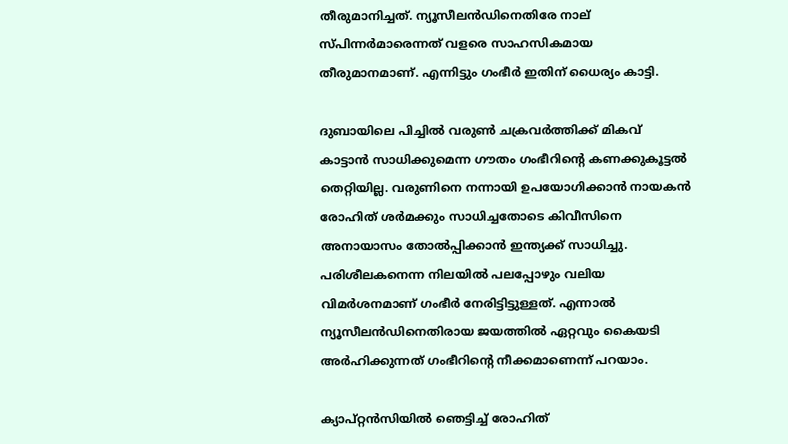തീരുമാനിച്ചത്. ന്യൂസീലന്‍ഡിനെതിരേ നാല് സ്പിന്നര്‍മാരെന്നത് വളരെ സാഹസികമായ തീരുമാനമാണ്. എന്നിട്ടും ഗംഭീര്‍ ഇതിന് ധൈര്യം കാട്ടി.

ദുബായിലെ പിച്ചില്‍ വരുണ്‍ ചക്രവര്‍ത്തിക്ക് മികവ് കാട്ടാന്‍ സാധിക്കുമെന്ന ഗൗതം ഗംഭീറിന്റെ കണക്കുകൂട്ടല്‍ തെറ്റിയില്ല. വരുണിനെ നന്നായി ഉപയോഗിക്കാന്‍ നായകന്‍ രോഹിത് ശര്‍മക്കും സാധിച്ചതോടെ കിവീസിനെ അനായാസം തോല്‍പ്പിക്കാന്‍ ഇന്ത്യക്ക് സാധിച്ചു. പരിശീലകനെന്ന നിലയില്‍ പലപ്പോഴും വലിയ വിമര്‍ശനമാണ് ഗംഭീര്‍ നേരിട്ടിട്ടുള്ളത്. എന്നാല്‍ ന്യൂസീലന്‍ഡിനെതിരായ ജയത്തില്‍ ഏറ്റവും കൈയടി അര്‍ഹിക്കുന്നത് ഗംഭീറിന്റെ നീക്കമാണെന്ന് പറയാം.

ക്യാപ്റ്റന്‍സിയില്‍ ഞെട്ടിച്ച് രോഹിത്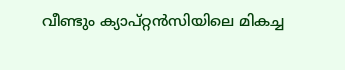വീണ്ടും ക്യാപ്റ്റന്‍സിയിലെ മികച്ച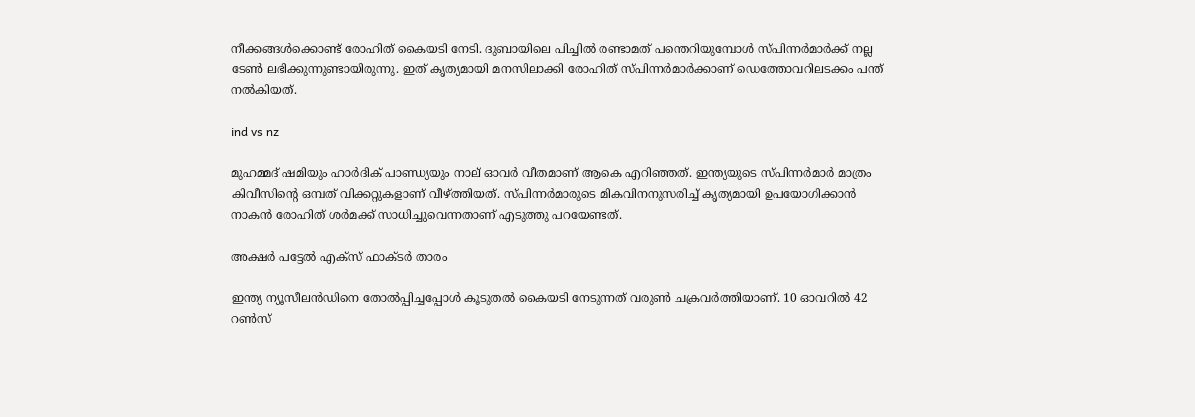നീക്കങ്ങള്‍ക്കൊണ്ട് രോഹിത് കൈയടി നേടി. ദുബായിലെ പിച്ചില്‍ രണ്ടാമത് പന്തെറിയുമ്പോള്‍ സ്പിന്നര്‍മാര്‍ക്ക് നല്ല ടേണ്‍ ലഭിക്കുന്നുണ്ടായിരുന്നു. ഇത് കൃത്യമായി മനസിലാക്കി രോഹിത് സ്പിന്നര്‍മാര്‍ക്കാണ് ഡെത്തോവറിലടക്കം പന്ത് നല്‍കിയത്.

ind vs nz

മുഹമ്മദ് ഷമിയും ഹാര്‍ദിക് പാണ്ഡ്യയും നാല് ഓവര്‍ വീതമാണ് ആകെ എറിഞ്ഞത്. ഇന്ത്യയുടെ സ്പിന്നര്‍മാര്‍ മാത്രം കിവീസിന്റെ ഒമ്പത് വിക്കറ്റുകളാണ് വീഴ്ത്തിയത്. സ്പിന്നര്‍മാരുടെ മികവിനനുസരിച്ച് കൃത്യമായി ഉപയോഗിക്കാന്‍ നാകന്‍ രോഹിത് ശര്‍മക്ക് സാധിച്ചുവെന്നതാണ് എടുത്തു പറയേണ്ടത്.

അക്ഷര്‍ പട്ടേല്‍ എക്‌സ് ഫാക്ടര്‍ താരം

ഇന്ത്യ ന്യൂസീലന്‍ഡിനെ തോല്‍പ്പിച്ചപ്പോള്‍ കൂടുതല്‍ കൈയടി നേടുന്നത് വരുണ്‍ ചക്രവര്‍ത്തിയാണ്. 10 ഓവറില്‍ 42 റണ്‍സ്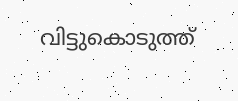വിട്ടുകൊടുത്ത്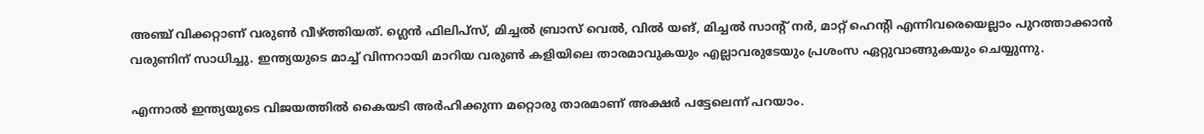അഞ്ച് വിക്കറ്റാണ് വരുണ്‍ വീഴ്ത്തിയത്. ഗ്ലെന്‍ ഫിലിപ്‌സ്, മിച്ചല്‍ ബ്രാസ് വെല്‍, വില്‍ യങ്, മിച്ചല്‍ സാന്റ് നര്‍, മാറ്റ് ഹെന്റി എന്നിവരെയെല്ലാം പുറത്താക്കാന്‍ വരുണിന് സാധിച്ചു. ഇന്ത്യയുടെ മാച്ച് വിന്നറായി മാറിയ വരുണ്‍ കളിയിലെ താരമാവുകയും എല്ലാവരുടേയും പ്രശംസ ഏറ്റുവാങ്ങുകയും ചെയ്യുന്നു.

എന്നാല്‍ ഇന്ത്യയുടെ വിജയത്തില്‍ കൈയടി അര്‍ഹിക്കുന്ന മറ്റൊരു താരമാണ് അക്ഷര്‍ പട്ടേലെന്ന് പറയാം.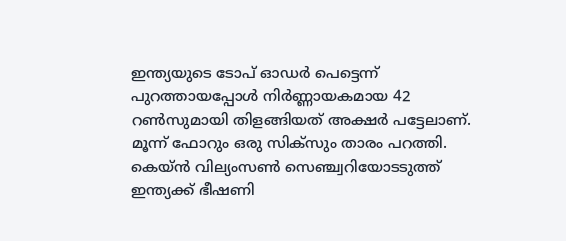ഇന്ത്യയുടെ ടോപ് ഓഡര്‍ പെട്ടെന്ന് പുറത്തായപ്പോള്‍ നിര്‍ണ്ണായകമായ 42 റണ്‍സുമായി തിളങ്ങിയത് അക്ഷര്‍ പട്ടേലാണ്. മൂന്ന് ഫോറും ഒരു സിക്‌സും താരം പറത്തി. കെയ്ന്‍ വില്യംസണ്‍ സെഞ്ച്വറിയോടടുത്ത് ഇന്ത്യക്ക് ഭീഷണി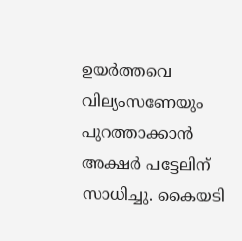ഉയര്‍ത്തവെ വില്യംസണേയും പുറത്താക്കാന്‍ അക്ഷര്‍ പട്ടേലിന് സാധിച്ചു. കൈയടി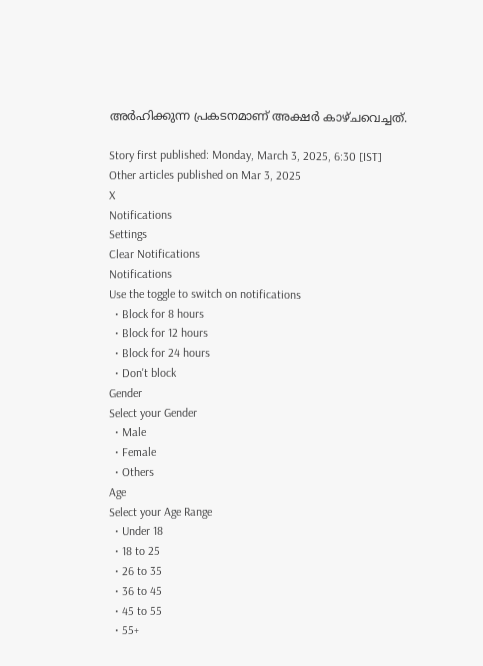അര്‍ഹിക്കുന്ന പ്രകടനമാണ് അക്ഷര്‍ കാഴ്ചവെച്ചത്.

Story first published: Monday, March 3, 2025, 6:30 [IST]
Other articles published on Mar 3, 2025
X
Notifications
Settings
Clear Notifications
Notifications
Use the toggle to switch on notifications
  • Block for 8 hours
  • Block for 12 hours
  • Block for 24 hours
  • Don't block
Gender
Select your Gender
  • Male
  • Female
  • Others
Age
Select your Age Range
  • Under 18
  • 18 to 25
  • 26 to 35
  • 36 to 45
  • 45 to 55
  • 55+